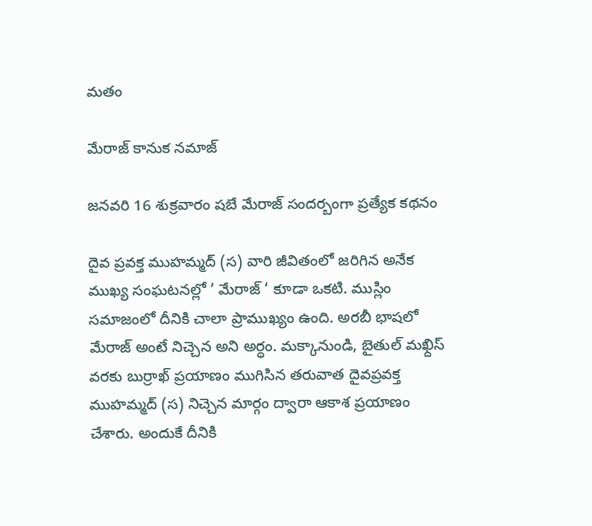మతం

మేరాజ్ కానుక నమాజ్

జనవరి 16 శుక్రవారం షబే మేరాజ్ సందర్బంగా ప్రత్యేక కథనం

దైవ ప్రవక్త ముహమ్మద్ (స) వారి జీవితంలో జరిగిన అనేక ముఖ్య సంఘటనల్లో ‘ మేరాజ్ ‘ కూడా ఒకటి. ముస్లిం సమాజంలో దీనికి చాలా ప్రాముఖ్యం ఉంది. అరబీ భాషలో మేరాజ్ అంటే నిచ్చెన అని అర్ధం. మక్కానుండి, బైతుల్ మఖ్దిస్ వరకు బుర్రాఖ్ ప్రయాణం ముగిసిన తరువాత దైవప్రవక్త ముహమ్మద్ (స) నిచ్చెన మార్గం ద్వారా ఆకాశ ప్రయాణం చేశారు. అందుకే దీనికి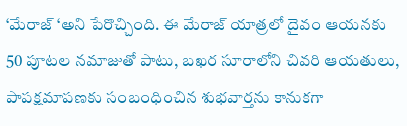‘మేరాజ్ ‘అని పేరొచ్చింది. ఈ మేరాజ్ యాత్రలో దైవం ఆయనకు 50 పూటల నమాజుతో పాటు, బఖర సూరాలోని చివరి ఆయతులు, పాపక్షమాపణకు సంబంధించిన శుభవార్తను కానుకగా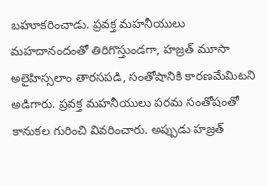బహూకరించాడు. ప్రవక్త మహనీయులు మహదానందంతో తిరిగొస్తుండగా, హజ్రత్ మూసా అలైహిస్సలాం తారసపడి, సంతోషానికి కారణమేమిటని అడిగారు. ప్రవక్త మహనీయులు పరమ సంతోషంతో కానుకల గురించి వివరించారు. అప్పుడు హజ్రత్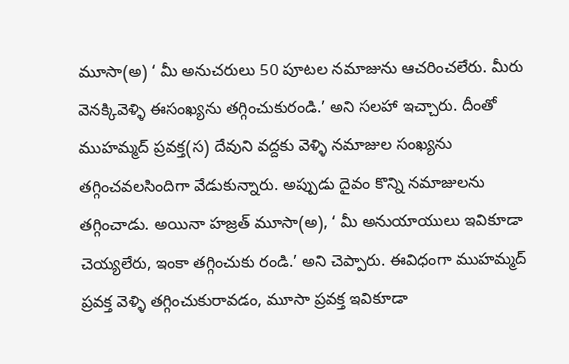మూసా(అ) ‘ మీ అనుచరులు 50 పూటల నమాజును ఆచరించలేరు. మీరు వెనక్కివెళ్ళి ఈసంఖ్యను తగ్గించుకురండి.’ అని సలహా ఇచ్చారు. దీంతో ముహమ్మద్ ప్రవక్త(స) దేవుని వద్దకు వెళ్ళి నమాజుల సంఖ్యను తగ్గించవలసిందిగా వేడుకున్నారు. అప్పుడు దైవం కొన్ని నమాజులను తగ్గించాడు. అయినా హజ్రత్ మూసా(అ), ‘ మీ అనుయాయులు ఇవికూడా చెయ్యలేరు, ఇంకా తగ్గించుకు రండి.’ అని చెప్పారు. ఈవిధంగా ముహమ్మద్ ప్రవక్త వెళ్ళి తగ్గించుకురావడం, మూసా ప్రవక్త ఇవికూడా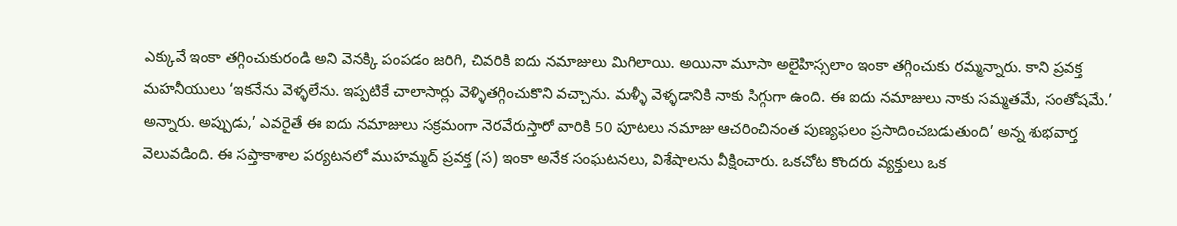ఎక్కువే ఇంకా తగ్గించుకురండి అని వెనక్కి పంపడం జరిగి, చివరికి ఐదు నమాజులు మిగిలాయి. అయినా మూసా అలైహిస్సలాం ఇంకా తగ్గించుకు రమ్మన్నారు. కాని ప్రవక్త మహనీయులు ‘ఇకనేను వెళ్ళలేను. ఇప్పటికే చాలాసార్లు వెళ్ళితగ్గించుకొని వచ్చాను. మళ్ళీ వెళ్ళడానికి నాకు సిగ్గుగా ఉంది. ఈ ఐదు నమాజులు నాకు సమ్మతమే, సంతోషమే.’ అన్నారు. అప్పుడు,’ ఎవరైతే ఈ ఐదు నమాజులు సక్రమంగా నెరవేరుస్తారో వారికి 50 పూటలు నమాజు ఆచరించినంత పుణ్యఫలం ప్రసాదించబడుతుంది’ అన్న శుభవార్త వెలువడింది. ఈ సప్తాకాశాల పర్యటనలో ముహమ్మద్ ప్రవక్త (స) ఇంకా అనేక సంఘటనలు, విశేషాలను వీక్షించారు. ఒకచోట కొందరు వ్యక్తులు ఒక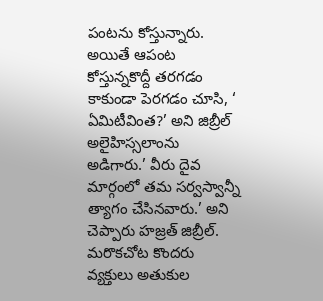పంటను కోస్తున్నారు. అయితే ఆపంట కోస్తున్నకొద్దీ తరగడం కాకుండా పెరగడం చూసి, ‘ ఏమిటీవింత?’ అని జిబ్రీల్ అలైహిస్సలాంను అడిగారు.’ వీరు దైవ మార్గంలో తమ సర్వస్వాన్నీ త్యాగం చేసినవారు.’ అని చెప్పారు హజ్రత్ జిబ్రీల్. మరొకచోట కొందరు వ్యక్తులు అతుకుల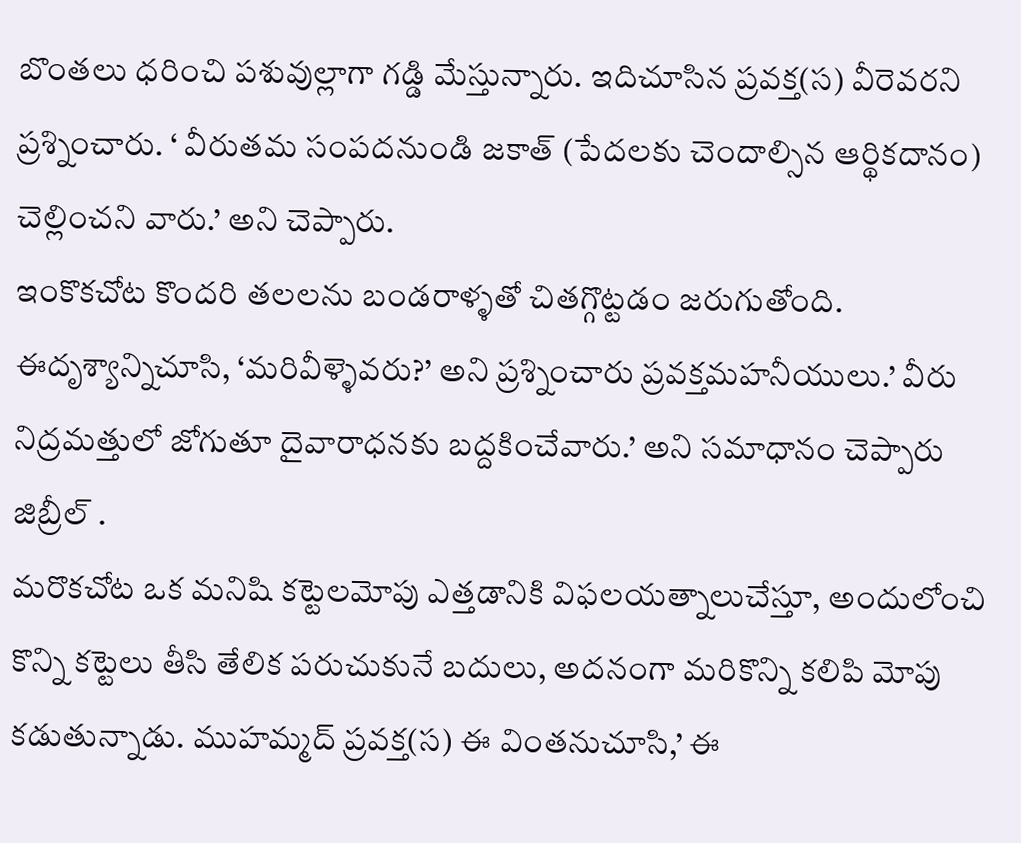బొంతలు ధరించి పశువుల్లాగా గడ్డి మేస్తున్నారు. ఇదిచూసిన ప్రవక్త(స) వీరెవరని ప్రశ్నించారు. ‘ వీరుతమ సంపదనుండి జకాత్ (పేదలకు చెందాల్సిన ఆర్థికదానం) చెల్లించని వారు.’ అని చెప్పారు.
ఇంకొకచోట కొందరి తలలను బండరాళ్ళతో చితగ్గొట్టడం జరుగుతోంది. ఈదృశ్యాన్నిచూసి, ‘మరివీళ్ళెవరు?’ అని ప్రశ్నించారు ప్రవక్తమహనీయులు.’ వీరు నిద్రమత్తులో జోగుతూ దైవారాధనకు బద్దకించేవారు.’ అని సమాధానం చెప్పారు జిబ్రీల్ .
మరొకచోట ఒక మనిషి కట్టెలమోపు ఎత్తడానికి విఫలయత్నాలుచేస్తూ, అందులోంచి కొన్ని కట్టెలు తీసి తేలిక పరుచుకునే బదులు, అదనంగా మరికొన్ని కలిపి మోపు కడుతున్నాడు. ముహమ్మద్ ప్రవక్త(స) ఈ వింతనుచూసి,’ ఈ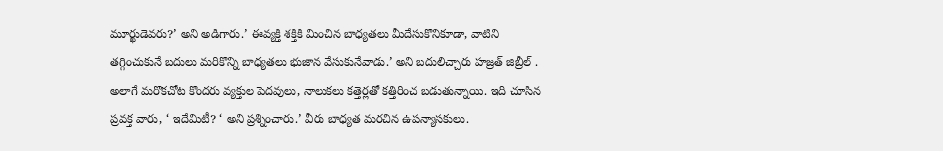మూర్ఖుడెవరు?’ అని అడిగారు.’ ఈవ్యక్తి శక్తికి మించిన బాధ్యతలు మీదేసుకొనికూడా, వాటిని తగ్గించుకునే బదులు మరికొన్ని బాధ్యతలు భుజాన వేసుకునేవాడు.’ అని బదులిచ్చారు హజ్రత్ జిబ్రీల్ .
అలాగే మరొకచోట కొందరు వ్యక్తుల పెదవులు, నాలుకలు కత్తెర్లతో కత్తిరించ బడుతున్నాయి. ఇది చూసిన ప్రవక్త వారు, ‘ ఇదేమిటీ? ‘ అని ప్రశ్నించారు.’ వీరు బాధ్యత మరచిన ఉపన్యాసకులు.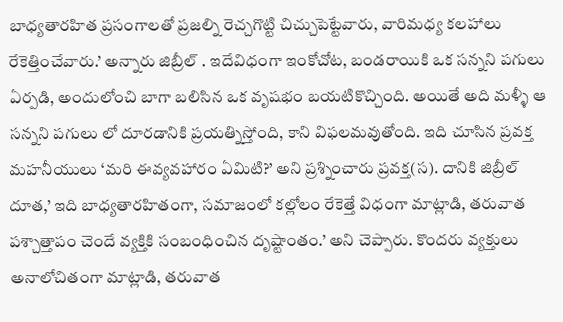బాధ్యతారహిత ప్రసంగాలతో ప్రజల్ని రెచ్చగొట్టి చిచ్చుపెట్టేవారు, వారిమధ్య కలహాలు రేకెత్తించేవారు.’ అన్నారు జిబ్రీల్ . ఇదేవిధంగా ఇంకోచోట, బండరాయికి ఒక సన్నని పగులు ఏర్పడి, అందులోంచి బాగా బలిసిన ఒక వృషభం బయటికొచ్చింది. అయితే అది మళ్ళీ ఆ సన్నని పగులు లో దూరడానికి ప్రయత్నిస్తోంది, కాని విఫలమవుతోంది. ఇది చూసిన ప్రవక్త మహనీయులు ‘మరి ఈవ్యవహారం ఏమిటి?’ అని ప్రశ్నించారు ప్రవక్త(స). దానికి జిబ్రీల్ దూత,’ ఇది బాధ్యతారహితంగా, సమాజంలో కల్లోలం రేకెత్తే విధంగా మాట్లాడి, తరువాత పశ్చాత్తాపం చెందే వ్యక్తికి సంబంధించిన దృష్టాంతం.’ అని చెప్పారు. కొందరు వ్యక్తులు అనాలోచితంగా మాట్లాడి, తరువాత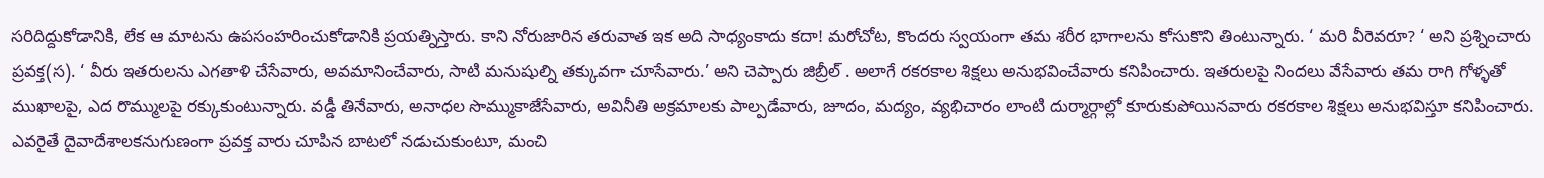సరిదిద్దుకోడానికి, లేక ఆ మాటను ఉపసంహరించుకోడానికి ప్రయత్నిస్తారు. కాని నోరుజారిన తరువాత ఇక అది సాధ్యంకాదు కదా! మరోచోట, కొందరు స్వయంగా తమ శరీర భాగాలను కోసుకొని తింటున్నారు. ‘ మరి వీరెవరూ? ‘ అని ప్రశ్నించారు ప్రవక్త(స). ‘ వీరు ఇతరులను ఎగతాళి చేసేవారు, అవమానించేవారు, సాటి మనుషుల్ని తక్కువగా చూసేవారు.’ అని చెప్పారు జిబ్రీల్ . అలాగే రకరకాల శిక్షలు అనుభవించేవారు కనిపించారు. ఇతరులపై నిందలు వేసేవారు తమ రాగి గోళ్ళతో ముఖాలపై, ఎద రొమ్ములపై రక్కుకుంటున్నారు. వడ్డీ తినేవారు, అనాధల సొమ్ముకాజేసేవారు, అవినీతి అక్రమాలకు పాల్పడేవారు, జూదం, మద్యం, వ్యభిచారం లాంటి దుర్మార్గాల్లో కూరుకుపోయినవారు రకరకాల శిక్షలు అనుభవిస్తూ కనిపించారు. ఎవరైతే దైవాదేశాలకనుగుణంగా ప్రవక్త వారు చూపిన బాటలో నడుచుకుంటూ, మంచి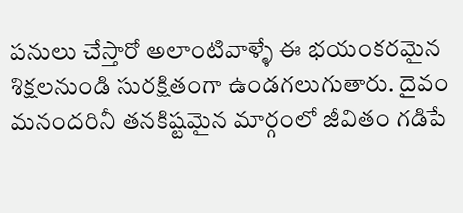పనులు చేస్తారో అలాంటివాళ్ళే ఈ భయంకరమైన శిక్షలనుండి సురక్షితంగా ఉండగలుగుతారు. దైవం మనందరినీ తనకిష్టమైన మార్గంలో జీవితం గడిపే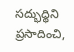సద్భుధ్ధిని ప్రసాదించి,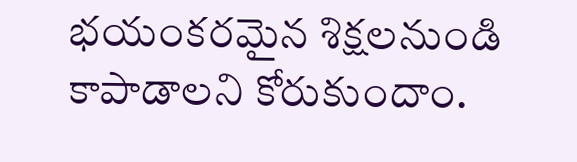భయంకరమైన శిక్షలనుండి కాపాడాలని కోరుకుందాం.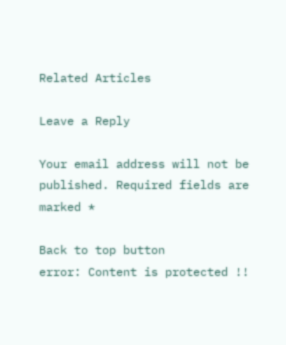Related Articles

Leave a Reply

Your email address will not be published. Required fields are marked *

Back to top button
error: Content is protected !!